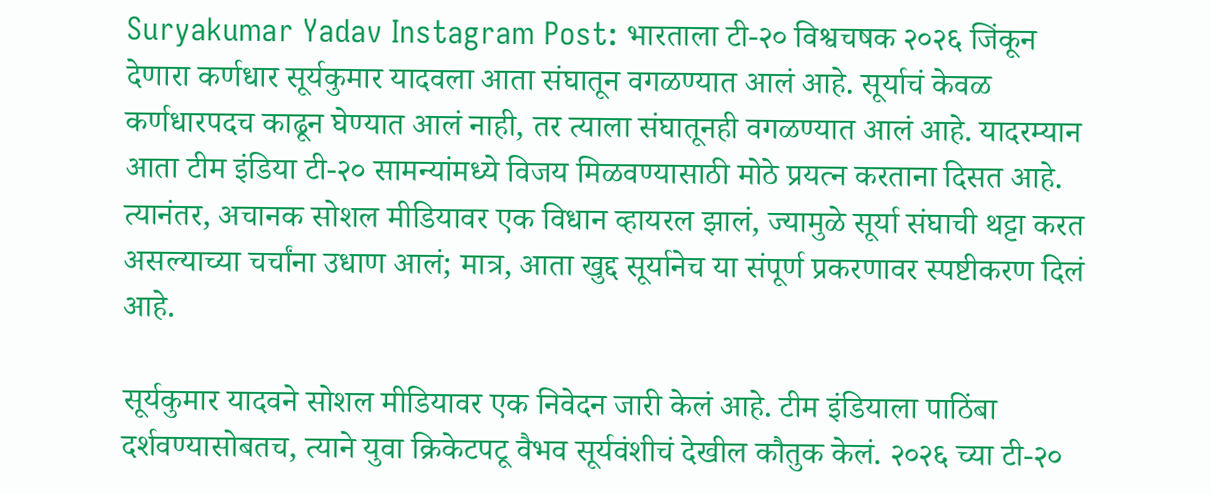Suryakumar Yadav Instagram Post: भारताला टी-२० विश्वचषक २०२६ जिंकून देणारा कर्णधार सूर्यकुमार यादवला आता संघातून वगळण्यात आलं आहे. सूर्याचं केवळ कर्णधारपदच काढून घेण्यात आलं नाही, तर त्याला संघातूनही वगळण्यात आलं आहे. यादरम्यान आता टीम इंडिया टी-२० सामन्यांमध्ये विजय मिळवण्यासाठी मोठे प्रयत्न करताना दिसत आहे. त्यानंतर, अचानक सोशल मीडियावर एक विधान व्हायरल झालं, ज्यामुळे सूर्या संघाची थट्टा करत असल्याच्या चर्चांना उधाण आलं; मात्र, आता खुद्द सूर्यानेच या संपूर्ण प्रकरणावर स्पष्टीकरण दिलं आहे.

सूर्यकुमार यादवने सोशल मीडियावर एक निवेदन जारी केलं आहे. टीम इंडियाला पाठिंबा दर्शवण्यासोबतच, त्याने युवा क्रिकेटपटू वैभव सूर्यवंशीचं देखील कौतुक केलं. २०२६ च्या टी-२०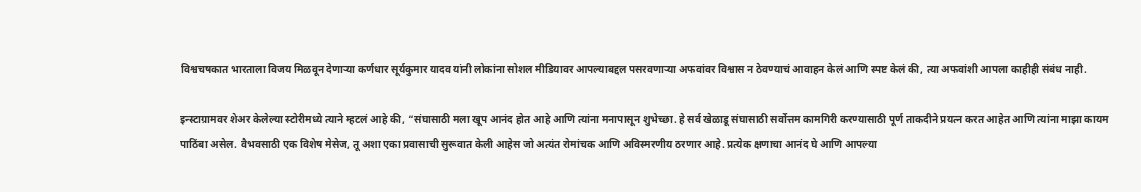विश्वचषकात भारताला विजय मिळवून देणाऱ्या कर्णधार सूर्यकुमार यादव यांनी लोकांना सोशल मीडियावर आपल्याबद्दल पसरवणाऱ्या अफवांवर विश्वास न ठेवण्याचं आवाहन केलं आणि स्पष्ट केलं की, त्या अफवांशी आपला काहीही संबंध नाही.

इन्स्टाग्रामवर शेअर केलेल्या स्टोरीमध्ये त्याने म्हटलं आहे की, “संघासाठी मला खूप आनंद होत आहे आणि त्यांना मनापासून शुभेच्छा. हे सर्व खेळाडू संघासाठी सर्वोत्तम कामगिरी करण्यासाठी पूर्ण ताकदीने प्रयत्न करत आहेत आणि त्यांना माझा कायम पाठिंबा असेल. वैभवसाठी एक विशेष मेसेज, तू अशा एका प्रवासाची सुरूवात केली आहेस जो अत्यंत रोमांचक आणि अविस्मरणीय ठरणार आहे. प्रत्येक क्षणाचा आनंद घे आणि आपल्या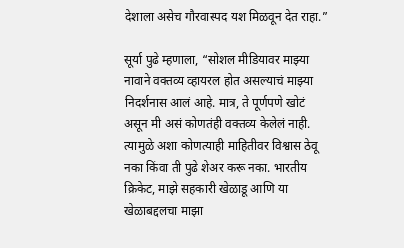देशाला असेच गौरवास्पद यश मिळवून देत राहा.”

सूर्या पुढे म्हणाला, “सोशल मीडियावर माझ्या नावाने वक्तव्य व्हायरल होत असल्याचं माझ्या निदर्शनास आलं आहे. मात्र, ते पूर्णपणे खोटं असून मी असं कोणतंही वक्तव्य केलेलं नाही. त्यामुळे अशा कोणत्याही माहितीवर विश्वास ठेवू नका किंवा ती पुढे शेअर करू नका. भारतीय क्रिकेट, माझे सहकारी खेळाडू आणि या खेळाबद्दलचा माझा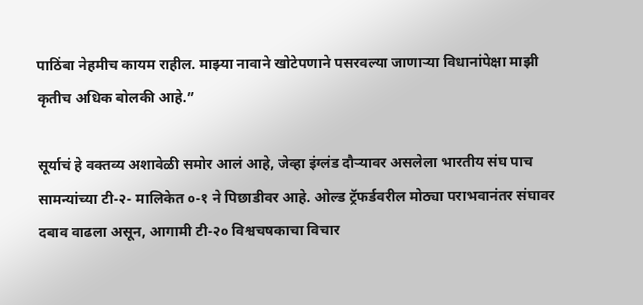पाठिंबा नेहमीच कायम राहील. माझ्या नावाने खोटेपणाने पसरवल्या जाणाऱ्या विधानांपेक्षा माझी कृतीच अधिक बोलकी आहे.”

सूर्याचं हे वक्तव्य अशावेळी समोर आलं आहे, जेव्हा इंग्लंड दौऱ्यावर असलेला भारतीय संघ पाच सामन्यांच्या टी-२- मालिकेत ०-१ ने पिछाडीवर आहे. ओल्ड ट्रॅफर्डवरील मोठ्या पराभवानंतर संघावर दबाव वाढला असून, आगामी टी-२० विश्वचषकाचा विचार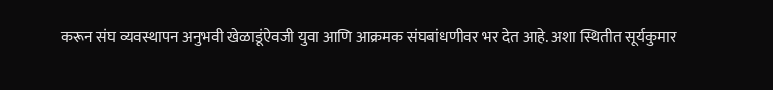करून संघ व्यवस्थापन अनुभवी खेळाडूंऐवजी युवा आणि आक्रमक संघबांधणीवर भर देत आहे. अशा स्थितीत सूर्यकुमार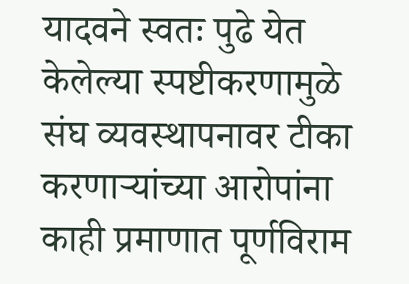यादवने स्वतः पुढे येत केलेल्या स्पष्टीकरणामुळे संघ व्यवस्थापनावर टीका करणाऱ्यांच्या आरोपांना काही प्रमाणात पूर्णविराम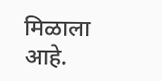मिळाला आहे.